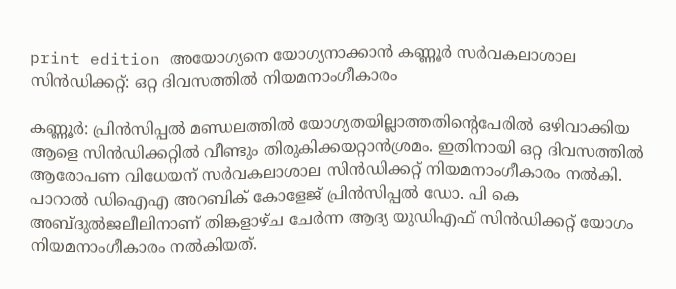print edition അയോഗ്യനെ യോഗ്യനാക്കാൻ കണ്ണൂർ സർവകലാശാല സിൻഡിക്കറ്റ്: ഒറ്റ ദിവസത്തിൽ നിയമനാംഗീകാരം

കണ്ണൂർ: പ്രിൻസിപ്പൽ മണ്ഡലത്തിൽ യോഗ്യതയില്ലാത്തതിന്റെപേരിൽ ഒഴിവാക്കിയ ആളെ സിൻഡിക്കറ്റിൽ വീണ്ടും തിരുകിക്കയറ്റാൻശ്രമം. ഇതിനായി ഒറ്റ ദിവസത്തിൽ ആരോപണ വിധേയന് സർവകലാശാല സിൻഡിക്കറ്റ് നിയമനാംഗീകാരം നൽകി. പാറാൽ ഡിഐഎ അറബിക് കോളേജ് പ്രിൻസിപ്പൽ ഡോ. പി കെ അബ്ദുൽജലീലിനാണ് തിങ്കളാഴ്ച ചേർന്ന ആദ്യ യുഡിഎഫ് സിൻഡിക്കറ്റ് യോഗം നിയമനാംഗീകാരം നൽകിയത്.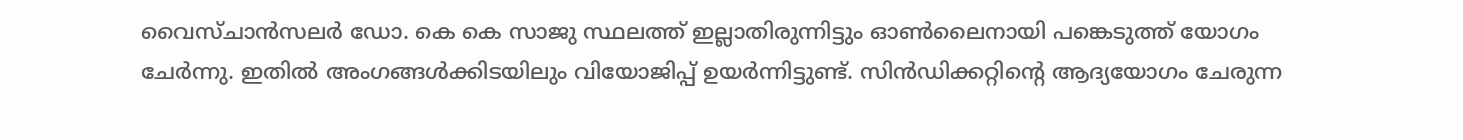വൈസ്ചാൻസലർ ഡോ. കെ കെ സാജു സ്ഥലത്ത് ഇല്ലാതിരുന്നിട്ടും ഓൺലൈനായി പങ്കെടുത്ത് യോഗം ചേർന്നു. ഇതിൽ അംഗങ്ങൾക്കിടയിലും വിയോജിപ്പ് ഉയർന്നിട്ടുണ്ട്. സിൻഡിക്കറ്റിന്റെ ആദ്യയോഗം ചേരുന്ന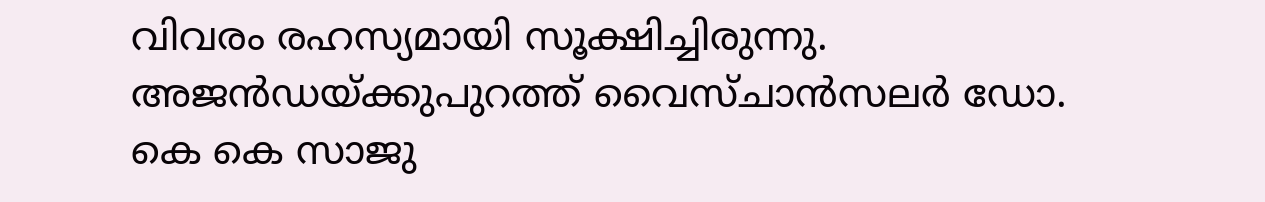വിവരം രഹസ്യമായി സൂക്ഷിച്ചിരുന്നു.
അജൻഡയ്ക്കുപുറത്ത് വൈസ്ചാൻസലർ ഡോ. കെ കെ സാജു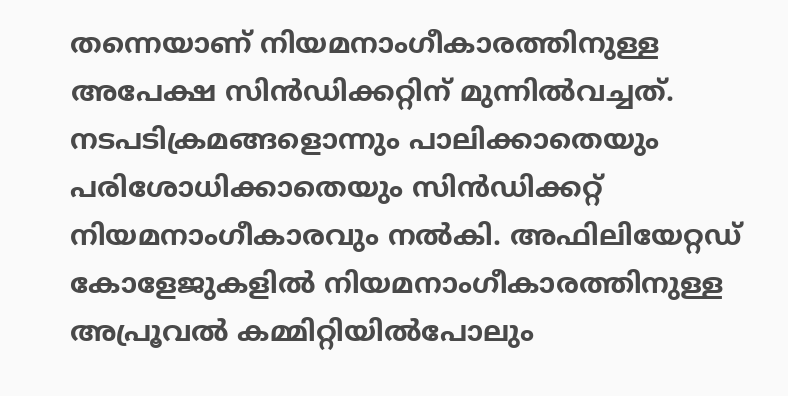തന്നെയാണ് നിയമനാംഗീകാരത്തിനുള്ള അപേക്ഷ സിൻഡിക്കറ്റിന് മുന്നിൽവച്ചത്. നടപടിക്രമങ്ങളൊന്നും പാലിക്കാതെയും പരിശോധിക്കാതെയും സിൻഡിക്കറ്റ് നിയമനാംഗീകാരവും നൽകി. അഫിലിയേറ്റഡ് കോളേജുകളിൽ നിയമനാംഗീകാരത്തിനുള്ള അപ്രൂവൽ കമ്മിറ്റിയിൽപോലും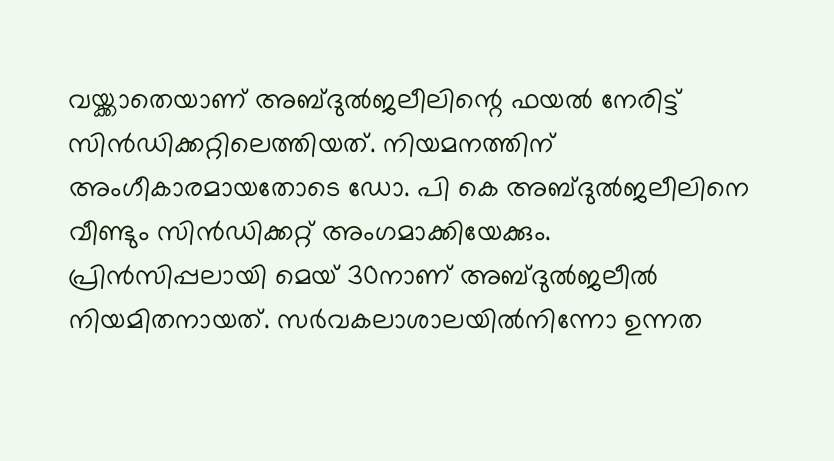വയ്ക്കാതെയാണ് അബ്ദുൽജലീലിന്റെ ഫയൽ നേരിട്ട് സിൻഡിക്കറ്റിലെത്തിയത്. നിയമനത്തിന് അംഗീകാരമായതോടെ ഡോ. പി കെ അബ്ദുൽജലീലിനെ വീണ്ടും സിൻഡിക്കറ്റ് അംഗമാക്കിയേക്കും.
പ്രിൻസിപ്പലായി മെയ് 30നാണ് അബ്ദുൽജലീൽ നിയമിതനായത്. സർവകലാശാലയിൽനിന്നോ ഉന്നത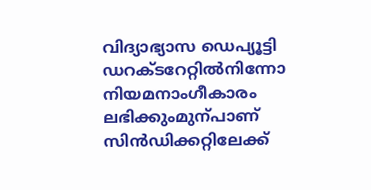വിദ്യാഭ്യാസ ഡെപ്യൂട്ടി ഡറക്ടറേറ്റിൽനിന്നോ നിയമനാംഗീകാരം ലഭിക്കുംമുന്പാണ് സിൻഡിക്കറ്റിലേക്ക്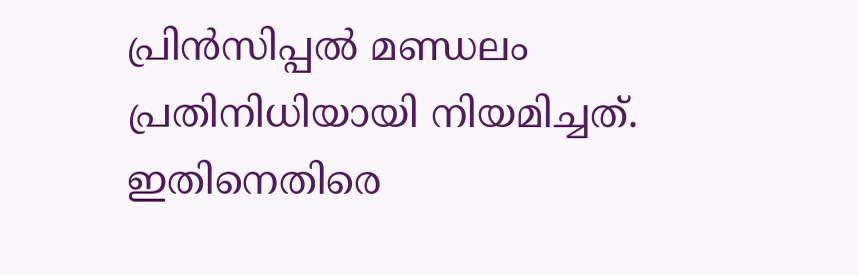പ്രിൻസിപ്പൽ മണ്ഡലം പ്രതിനിധിയായി നിയമിച്ചത്. ഇതിനെതിരെ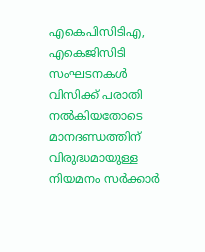എകെപിസിടിഎ, എകെജിസിടി സംഘടനകൾ വിസിക്ക് പരാതി നൽകിയതോടെ മാനദണ്ഡത്തിന് വിരുദ്ധമായുള്ള നിയമനം സർക്കാർ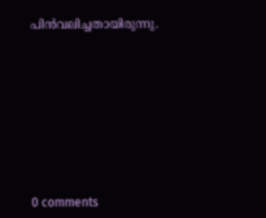പിൻവലിച്ചതായിരുന്നു.










0 comments